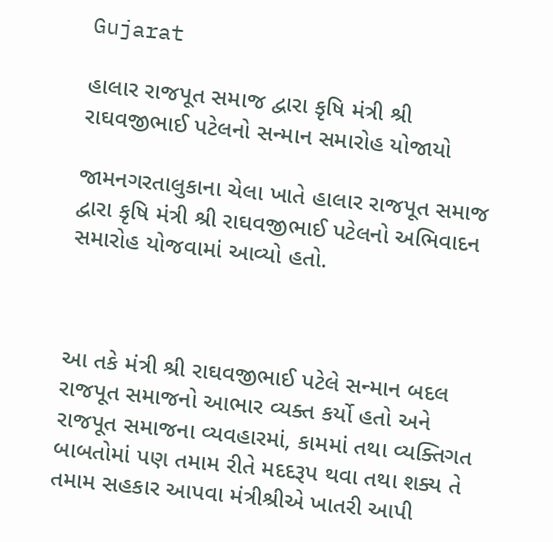Gujarat

હાલાર રાજપૂત સમાજ દ્વારા કૃષિ મંત્રી શ્રી રાઘવજીભાઈ પટેલનો સન્માન સમારોહ યોજાયો

જામનગરતાલુકાના ચેલા ખાતે હાલાર રાજપૂત સમાજ દ્વારા કૃષિ મંત્રી શ્રી રાઘવજીભાઈ પટેલનો અભિવાદન સમારોહ યોજવામાં આવ્યો હતો.



આ તકે મંત્રી શ્રી રાઘવજીભાઈ પટેલે સન્માન બદલ રાજપૂત સમાજનો આભાર વ્યક્ત કર્યો હતો અને રાજપૂત સમાજના વ્યવહારમાં, કામમાં તથા વ્યક્તિગત બાબતોમાં પણ તમામ રીતે મદદરૂપ થવા તથા શક્ય તે તમામ સહકાર આપવા મંત્રીશ્રીએ ખાતરી આપી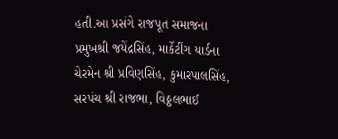હતી.આ પ્રસંગે રાજપૂત સમાજના પ્રમુખશ્રી જયેંદ્રસિંહ, માર્કેટીંગ યાર્ડના ચેરમેન શ્રી પ્રવિણસિંહ, કુમારપાલસિંહ, સરપંચ શ્રી રાજભા, વિઠ્ઠલભાઈ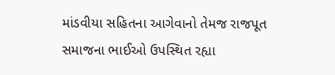માંડવીયા સહિતના આગેવાનો તેમજ રાજપૂત સમાજના ભાઈઓ ઉપસ્થિત રહ્યા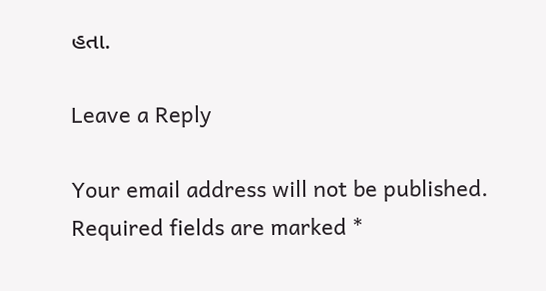હતા.

Leave a Reply

Your email address will not be published. Required fields are marked *